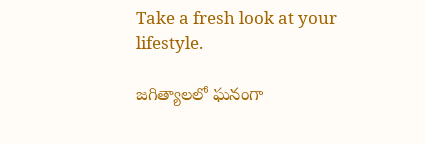Take a fresh look at your lifestyle.

జగిత్యాలలో ఘనంగా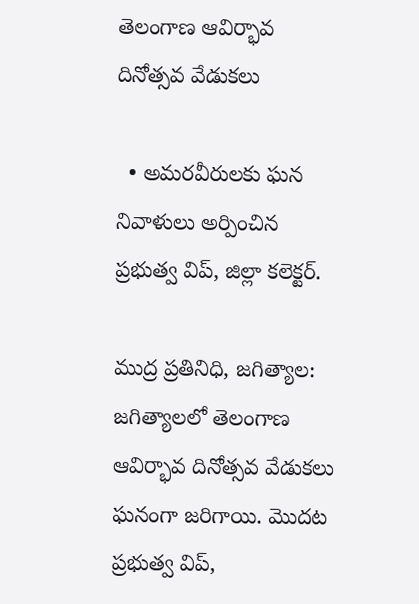తెలంగాణ ఆవిర్భావ దినోత్సవ వేడుకలు

  • అమరవీరులకు ఘన నివాళులు అర్పించిన ప్రభుత్వ విప్, జిల్లా కలెక్టర్.

ముద్ర ప్రతినిధి, జగిత్యాల: జగిత్యాలలో తెలంగాణ ఆవిర్భావ దినోత్సవ వేడుకలు ఘనంగా జరిగాయి. మొదట ప్రభుత్వ విప్,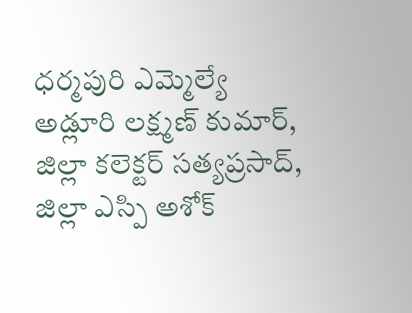ధర్మపురి ఎమ్మెల్యే అడ్లూరి లక్ష్మణ్ కుమార్, జిల్లా కలెక్టర్ సత్యప్రసాద్, జిల్లా ఎస్పి అశోక్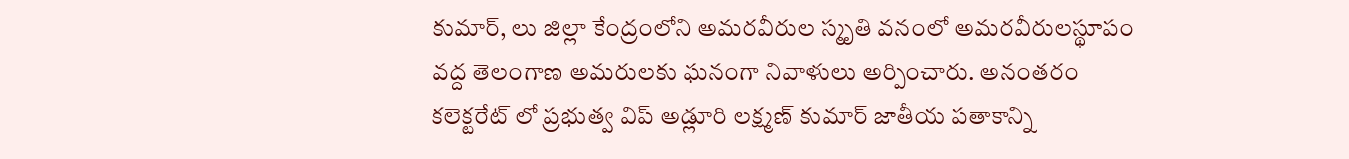కుమార్, లు జిల్లా కేంద్రంలోని అమరవీరుల స్మృతి వనంలో అమరవీరులస్థూపం వద్ద తెలంగాణ అమరులకు ఘనంగా నివాళులు అర్పించారు. అనంతరం కలెక్టరేట్ లో ప్రభుత్వ విప్ అడ్లూరి లక్ష్మణ్ కుమార్ జాతీయ పతాకాన్ని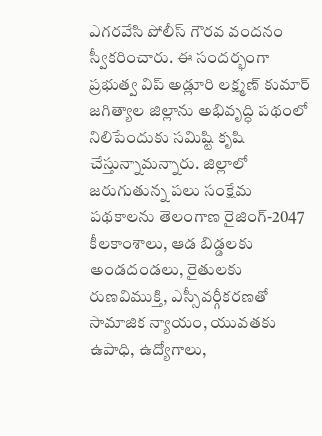ఎగరవేసి పోలీస్ గౌరవ వందనం స్వీకరించారు. ఈ సందర్భంగా ప్రభుత్వ విప్ అడ్లూరి లక్ష్మణ్ కుమార్ జగిత్యాల జిల్లాను అభివృద్ధి పథంలో నిలిపేందుకు సమిష్టి కృషి చేస్తున్నామన్నారు. జిల్లాలో జరుగుతున్న పలు సంక్షేమ పథకాలను తెలంగాణ రైజింగ్-2047 కీలకాంశాలు, ఆడ బిడ్డలకు అండదండలు, రైతులకు రుణవిముక్తి, ఎస్సీవర్గీకరణతో సామాజిక న్యాయం, యువతకు ఉపాధి, ఉద్యోగాలు,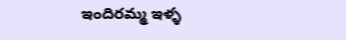ఇందిరమ్మ ఇళ్ళ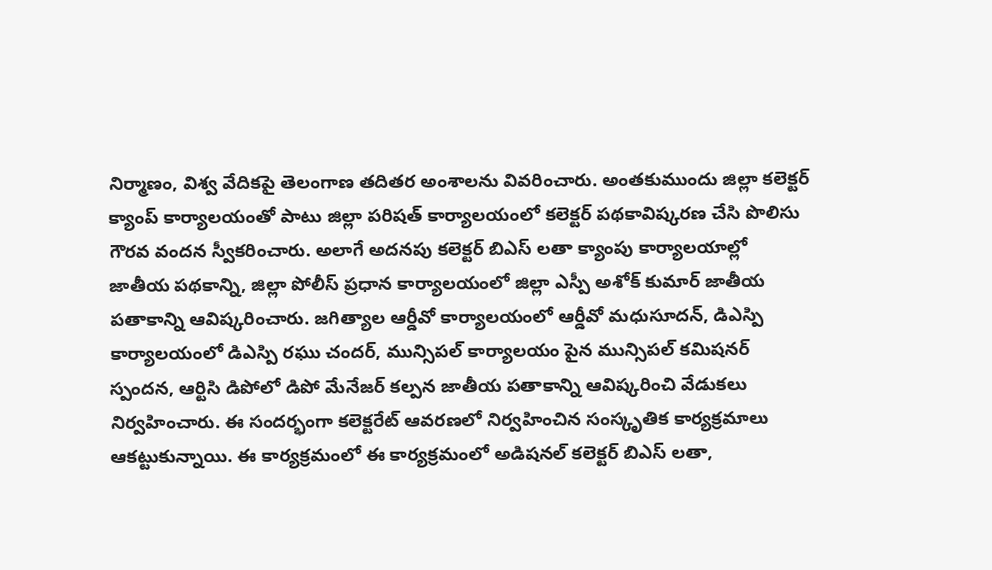నిర్మాణం, విశ్వ వేదికపై తెలంగాణ తదితర అంశాలను వివరించారు. అంతకుముందు జిల్లా కలెక్టర్ క్యాంప్ కార్యాలయంతో పాటు జిల్లా పరిషత్ కార్యాలయంలో కలెక్టర్ పథకావిష్కరణ చేసి పొలిసు గౌరవ వందన స్వీకరించారు. అలాగే అదనపు కలెక్టర్ బిఎస్ లతా క్యాంపు కార్యాలయాల్లో జాతీయ పథకాన్ని, జిల్లా పోలీస్ ప్రధాన కార్యాలయంలో జిల్లా ఎస్పీ అశోక్ కుమార్ జాతీయ పతాకాన్ని ఆవిష్కరించారు. జగిత్యాల ఆర్డీవో కార్యాలయంలో ఆర్డీవో మధుసూదన్, డిఎస్పి కార్యాలయంలో డిఎస్పి రఘు చందర్, మున్సిపల్ కార్యాలయం పైన మున్సిపల్ కమిషనర్ స్పందన, ఆర్టిసి డిపోలో డిపో మేనేజర్ కల్పన జాతీయ పతాకాన్ని ఆవిష్కరించి వేడుకలు నిర్వహించారు. ఈ సందర్భంగా కలెక్టరేట్ ఆవరణలో నిర్వహించిన సంస్కృతిక కార్యక్రమాలు ఆకట్టుకున్నాయి. ఈ కార్యక్రమంలో ఈ కార్యక్రమంలో అడిషనల్ కలెక్టర్ బిఎస్ లతా,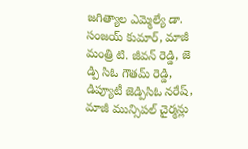జగిత్యాల ఎమ్మెల్యే డా. సంజయ్ కుమార్, మాజీ మంత్రి టి. జీవన్ రెడ్డి, జె డ్పి సిఓ గౌతమ్ రెడ్డి, డిప్యూటీ జెడ్పిసిఓ నరేష్, మాజీ మున్సిపల్ చైర్మన్లు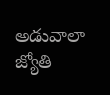అడువాలా జ్యోతి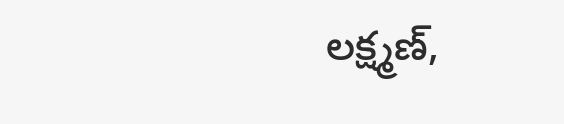లక్ష్మణ్,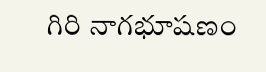గిరి నాగభూషణం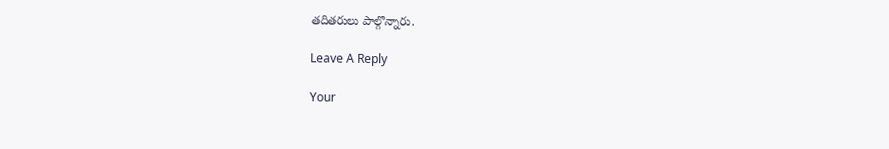తదితరులు పాల్గొన్నారు.

Leave A Reply

Your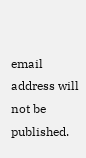email address will not be published.